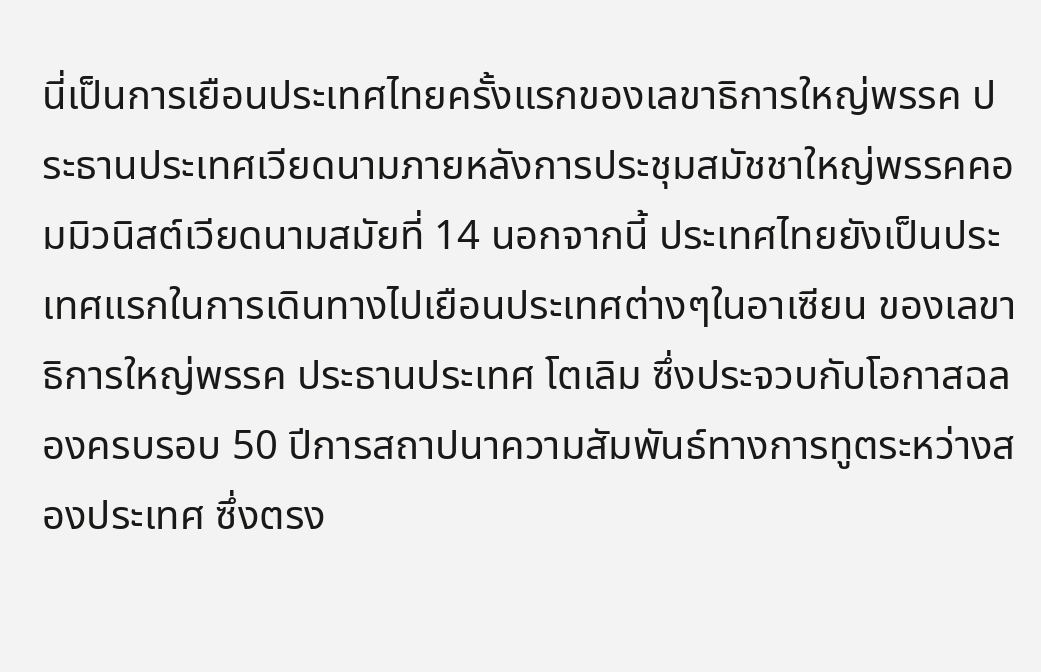นี่เป็นการเยือนประเทศไทยครั้งแรกของเลขาธิการใหญ่พรรค ประธานประเทศเวียดนามภายหลังการประชุมสมัชชาใหญ่พรรคคอมมิวนิสต์เวียดนามสมัยที่ 14 นอกจากนี้ ประเทศไทยยังเป็นประเทศแรกในการเดินทางไปเยือนประเทศต่างๆในอาเซียน ของเลขาธิการใหญ่พรรค ประธานประเทศ โตเลิม ซึ่งประจวบกับโอกาสฉลองครบรอบ 50 ปีการสถาปนาความสัมพันธ์ทางการทูตระหว่างสองประเทศ ซึ่งตรง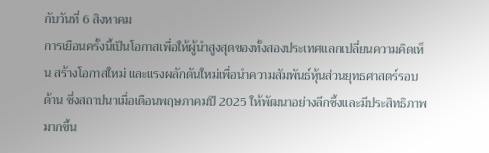กับวันที่ 6 สิงหาคม
การเยือนครั้งนี้เป็นโอกาสเพื่อให้ผู้นำสูงสุดของทั้งสองประเทศแลกเปลี่ยนความคิดเห็น สร้างโอกาสใหม่ และแรงผลักดันใหม่เพื่อนำความสัมพันธ์หุ้นส่วนยุทธศาสตร์รอบด้าน ซึ่งสถาปนาเมื่อเดือนพฤษภาคมปี 2025 ให้พัฒนาอย่างลึกซึ้งและมีประสิทธิภาพมากขึ้น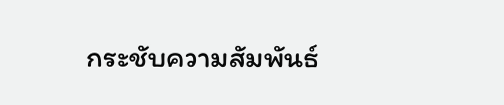กระชับความสัมพันธ์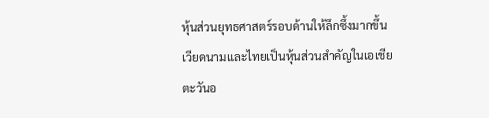หุ้นส่วนยุทธศาสตร์รอบด้านให้ลึกซึ้งมากขึ้น
เวียดนามและไทยเป็นหุ้นส่วนสำคัญในเอเชียตะวันอ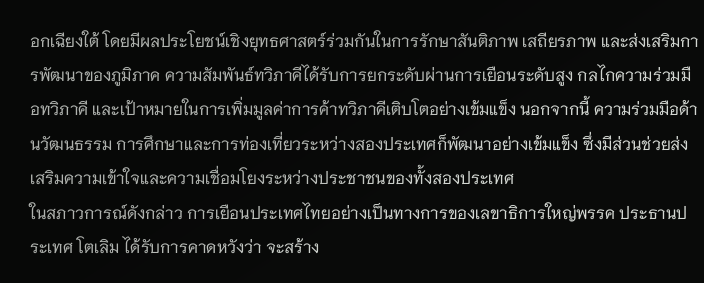อกเฉียงใต้ โดยมีผลประโยชน์เชิงยุทธศาสตร์ร่วมกันในการรักษาสันติภาพ เสถียรภาพ และส่งเสริมการพัฒนาของภูมิภาค ความสัมพันธ์ทวิภาคีได้รับการยกระดับผ่านการเยือนระดับสูง กลไกความร่วมมือทวิภาคี และเป้าหมายในการเพิ่มมูลค่าการค้าทวิภาคีเติบโตอย่างเข้มแข็ง นอกจากนี้ ความร่วมมือด้านวัฒนธรรม การศึกษาและการท่องเที่ยวระหว่างสองประเทศก็พัฒนาอย่างเข้มแข็ง ซึ่งมีส่วนช่วยส่งเสริมความเข้าใจและความเชื่อมโยงระหว่างประชาชนของทั้งสองประเทศ
ในสภาวการณ์ดังกล่าว การเยือนประเทศไทยอย่างเป็นทางการของเลขาธิการใหญ่พรรค ประธานประเทศ โตเลิม ได้รับการคาดหวังว่า จะสร้าง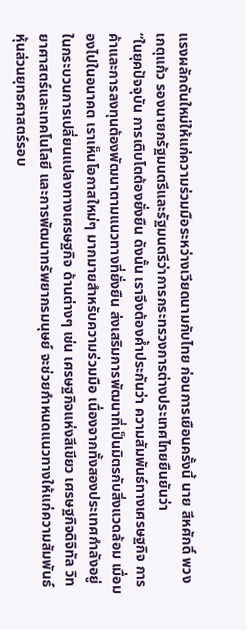แรงผลักดันใหม่ให้แก่ความร่วมมือระหว่างเวียดนามกับไทย ก่อนการเยือนครั้งนี้ นาย สีหศักดิ์ พวงเกตุแก้ว รองนายกรัฐมนตรีและรัฐมนตรีว่าการกระทรวงการต่างประเทศไทยยืนยันว่า
“ในยุคปัจจุบัน การเติบโตต้องยั่งยืน ดังนั้น เราจึงต้องค้ำประกันว่า ความสัมพันธ์ทางเศรษฐกิจ การค้าและการลงทุนต้องพัฒนาตามแนวทางที่ยั่งยืน ส่งเสริมการพัฒนาที่เป็นมิตรกับสิ่งแวดล้อม เมื่อมองไปในอนาคต เราเห็นโอกาสใหม่ๆ มากมายสำหรับความร่วมมือ เนื่องจากทั้งสองประเทศกำลังอยู่ในกระบวนการเปลี่ยนแปลงทางเศรษฐกิจ ด้านต่างๆ เช่น เศรษฐกิจแห่งสีเขียว เศรษฐกิจดิจิทัล วิทยาศาสตร์และเทคโนโลยี และการพัฒนาทรัพยากรมนุษย์ จะช่วยกำหนดแนวทางให้แก่ความสัมพันธ์หุ้นส่วนยุทธศาสตร์รอบ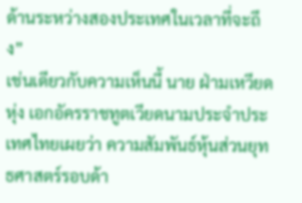ด้านระหว่างสองประเทศในเวลาที่จะถึง”
เช่นเดียวกับความเห็นนี้ นาย ฝ่ามเหวียดหุ่ง เอกอัครราชทูตเวียดนามประจำประเทศไทยเผยว่า ความสัมพันธ์หุ้นส่วนยุทธศาสตร์รอบด้า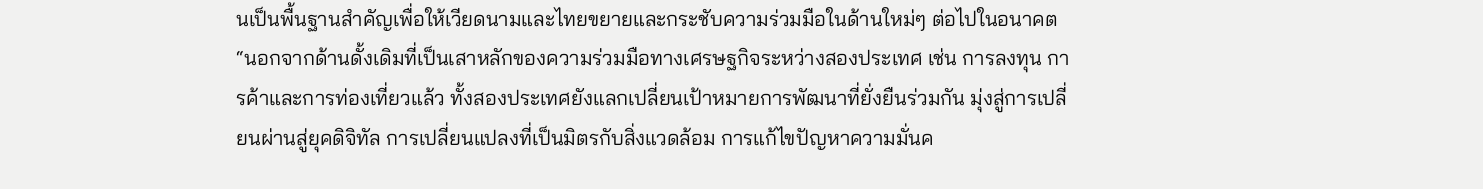นเป็นพื้นฐานสำคัญเพื่อให้เวียดนามและไทยขยายและกระชับความร่วมมือในด้านใหม่ๆ ต่อไปในอนาคต
“นอกจากด้านดั้งเดิมที่เป็นเสาหลักของความร่วมมือทางเศรษฐกิจระหว่างสองประเทศ เช่น การลงทุน การค้าและการท่องเที่ยวแล้ว ทั้งสองประเทศยังแลกเปลี่ยนเป้าหมายการพัฒนาที่ยั่งยืนร่วมกัน มุ่งสู่การเปลี่ยนผ่านสู่ยุคดิจิทัล การเปลี่ยนแปลงที่เป็นมิตรกับสิ่งแวดล้อม การแก้ไขปัญหาความมั่นค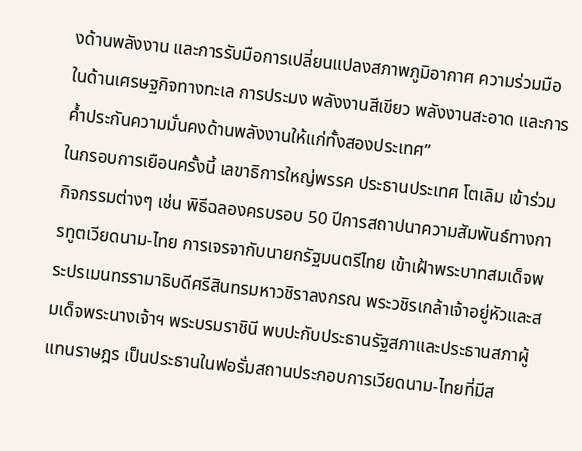งด้านพลังงาน และการรับมือการเปลี่ยนแปลงสภาพภูมิอากาศ ความร่วมมือในด้านเศรษฐกิจทางทะเล การประมง พลังงานสีเขียว พลังงานสะอาด และการค้ำประกันความมั่นคงด้านพลังงานให้แก่ทั้งสองประเทศ”
ในกรอบการเยือนครั้งนี้ เลขาธิการใหญ่พรรค ประธานประเทศ โตเลิม เข้าร่วมกิจกรรมต่างๆ เช่น พิธีฉลองครบรอบ 50 ปีการสถาปนาความสัมพันธ์ทางการทูตเวียดนาม-ไทย การเจรจากับนายกรัฐมนตรีไทย เข้าเฝ้าพระบาทสมเด็จพระปรเมนทรรามาธิบดีศรีสินทรมหาวชิราลงกรณ พระวชิรเกล้าเจ้าอยู่หัวและสมเด็จพระนางเจ้าฯ พระบรมราชินี พบปะกับประธานรัฐสภาและประธานสภาผู้แทนราษฎร เป็นประธานในฟอรั่มสถานประกอบการเวียดนาม-ไทยที่มีส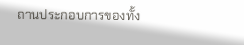ถานประกอบการของทั้ง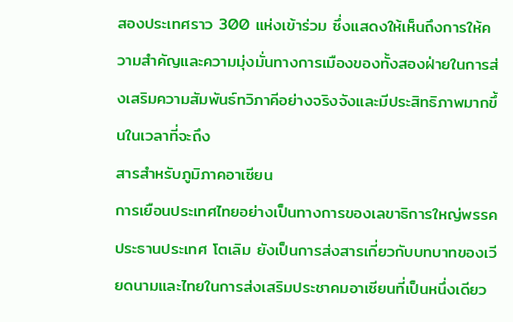สองประเทศราว 300 แห่งเข้าร่วม ซึ่งแสดงให้เห็นถึงการให้ความสำคัญและความมุ่งมั่นทางการเมืองของทั้งสองฝ่ายในการส่งเสริมความสัมพันธ์ทวิภาคีอย่างจริงจังและมีประสิทธิภาพมากขึ้นในเวลาที่จะถึง
สารสำหรับภูมิภาคอาเซียน
การเยือนประเทศไทยอย่างเป็นทางการของเลขาธิการใหญ่พรรค ประธานประเทศ โตเลิม ยังเป็นการส่งสารเกี่ยวกับบทบาทของเวียดนามและไทยในการส่งเสริมประชาคมอาเซียนที่เป็นหนึ่งเดียว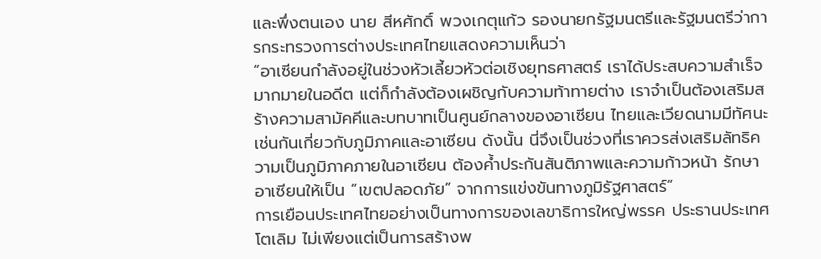และพึ่งตนเอง นาย สีหศักดิ์ พวงเกตุแก้ว รองนายกรัฐมนตรีและรัฐมนตรีว่าการกระทรวงการต่างประเทศไทยแสดงความเห็นว่า
“อาเซียนกำลังอยู่ในช่วงหัวเลี้ยวหัวต่อเชิงยุทธศาสตร์ เราได้ประสบความสำเร็จมากมายในอดีต แต่ก็กำลังต้องเผชิญกับความท้าทายต่าง เราจำเป็นต้องเสริมสร้างความสามัคคีและบทบาทเป็นศูนย์กลางของอาเซียน ไทยและเวียดนามมีทัศนะเช่นกันเกี่ยวกับภูมิภาคและอาเซียน ดังนั้น นี่จึงเป็นช่วงที่เราควรส่งเสริมลัทธิความเป็นภูมิภาคภายในอาเซียน ต้องค้ำประกันสันติภาพและความก้าวหน้า รักษาอาเซียนให้เป็น “เขตปลอดภัย” จากการแข่งขันทางภูมิรัฐศาสตร์”
การเยือนประเทศไทยอย่างเป็นทางการของเลขาธิการใหญ่พรรค ประธานประเทศ โตเลิม ไม่เพียงแต่เป็นการสร้างพ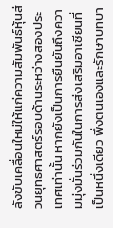ลังขับเคลื่อนใหม่ให้แก่ความสัมพันธ์หุ้นส่วนยุทธศาสตร์รอบด้านระหว่างสองประเทศเท่านั้น หากยังเป็นการยืนยันถึงความมุ่งมั่นร่วมกันในการส่งเสริมอาเซียนที่เป็นหนึ่งเดียว พึ่งตนเองและรักษาบทบา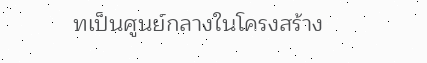ทเป็นศูนย์กลางในโครงสร้าง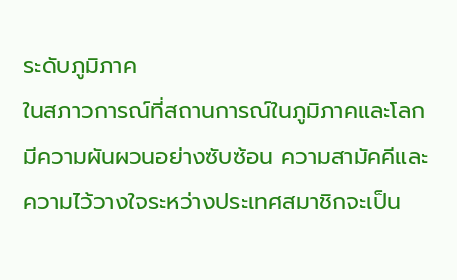ระดับภูมิภาค
ในสภาวการณ์ที่สถานการณ์ในภูมิภาคและโลกมีความผันผวนอย่างซับซ้อน ความสามัคคีและความไว้วางใจระหว่างประเทศสมาชิกจะเป็น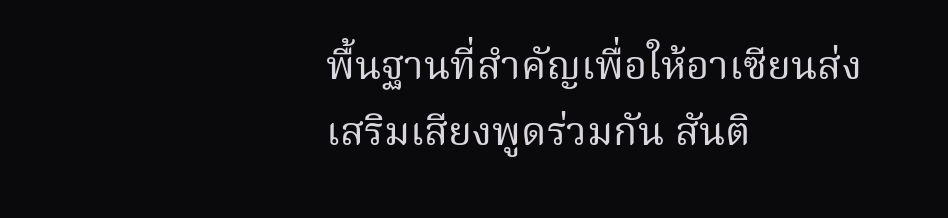พื้นฐานที่สำคัญเพื่อให้อาเซียนส่งเสริมเสียงพูดร่วมกัน สันติ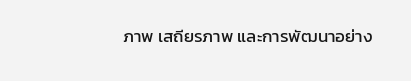ภาพ เสถียรภาพ และการพัฒนาอย่าง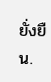ยั่งยืน.